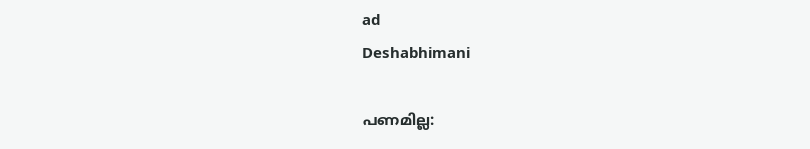ad
Deshabhimani

പണമില്ല: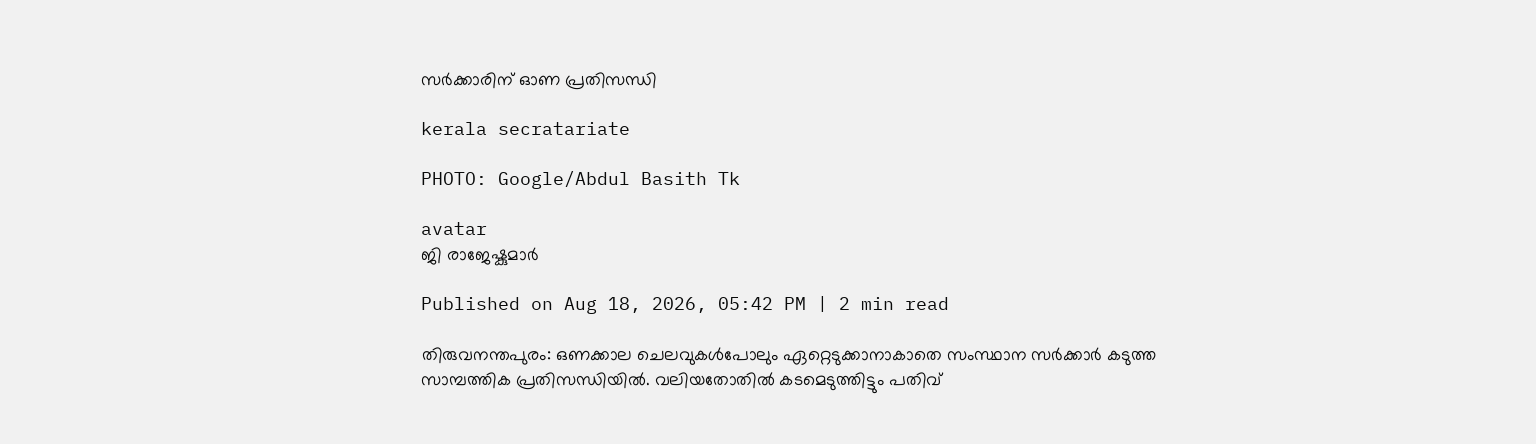സർക്കാരിന്‌ ഓണ പ്രതിസന്ധി

kerala secratariate

PHOTO: Google/Abdul Basith Tk

avatar
ജി രാജേഷ്കുമാർ

Published on Aug 18, 2026, 05:42 PM | 2 min read

തിരുവനന്തപുരം: ഒണക്കാല ചെലവുകൾപോലും ഏറ്റെടുക്കാനാകാതെ സംസ്ഥാന സർക്കാർ കടുത്ത സാമ്പത്തിക പ്രതിസന്ധിയിൽ. വലിയതോതിൽ കടമെടുത്തിട്ടും പതിവ്‌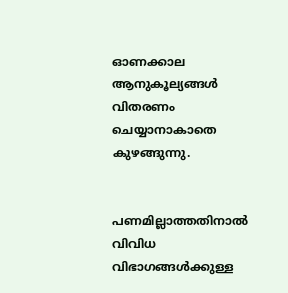ഓണക്കാല ആനുകൂല്യങ്ങൾ വിതരണം ചെയ്യാനാകാതെ കുഴങ്ങുന്നു.


പണമില്ലാത്തതിനാൽ വിവിധ വിഭാഗങ്ങൾക്കുള്ള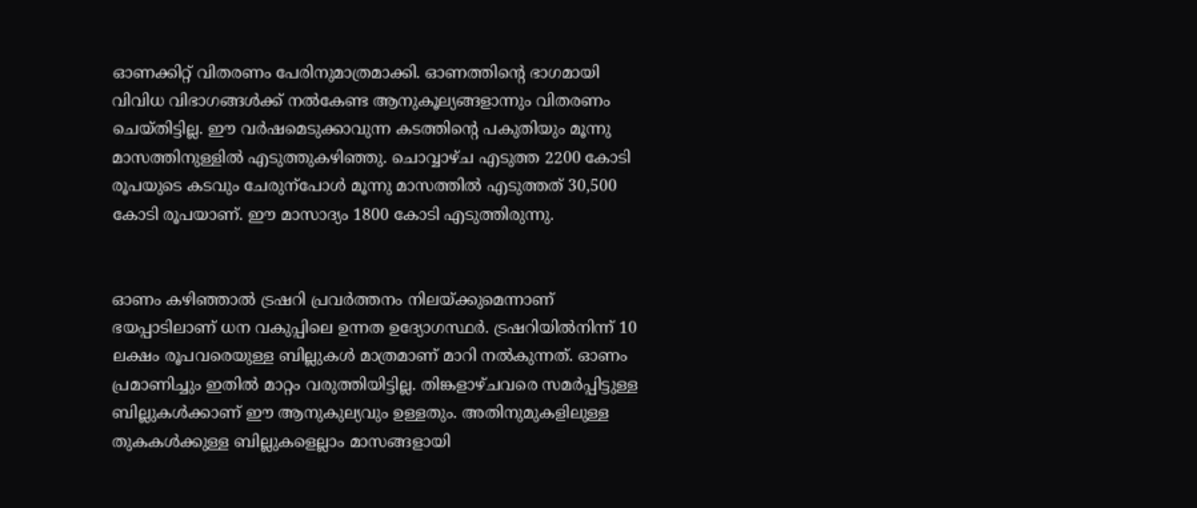ഓണക്കിറ്റ്‌ വിതരണം പേരിനുമാത്രമാക്കി. ഓണത്തിന്റെ ഭാഗമായി വിവിധ വിഭാഗങ്ങൾക്ക്‌ നൽകേണ്ട ആനുകൂല്യങ്ങളാന്നും വിതരണം ചെയ്‌തിട്ടില്ല. ഇ‍ൗ വർഷമെടുക്കാവുന്ന കടത്തിന്റെ പകുതിയും മൂന്നു മാസത്തിനുള്ളിൽ എടുത്തുകഴിഞ്ഞു. ചൊവ്വാഴ്‌ച എടുത്ത 2200 കോടി രൂപയുടെ കടവും ചേരുന്പോൾ മൂന്നു മാസത്തിൽ എടുത്തത്‌ 30,500 കോടി രൂപയാണ്‌. ഇ‍ൗ മാസാദ്യം 1800 കോടി എടുത്തിരുന്നു.


ഓണം കഴിഞ്ഞാൽ ട്രഷറി പ്രവർത്തനം നിലയ്‌ക്കുമെന്നാണ്‌ ഭയപ്പാടിലാണ്‌ ധന വകുപ്പിലെ ഉന്നത ഉദ്യോഗസ്ഥർ. ട്രഷറിയിൽനിന്ന്‌ 10 ലക്ഷം രൂപവരെയുള്ള ബില്ലുകൾ മാത്രമാണ്‌ മാറി നൽകുന്നത്‌. ഓണം പ്രമാണിച്ചും ഇതിൽ മാറ്റം വരുത്തിയിട്ടില്ല. തിങ്കളാഴ്‌ചവരെ സമർപ്പിട്ടുള്ള ബില്ലുകൾക്കാണ്‌ ഇ‍ൗ ആനുകുല്യവും ഉള്ളതും. അതിനുമുകളിലുള്ള തുകകൾക്കുള്ള ബില്ലുകളെല്ലാം മാസങ്ങളായി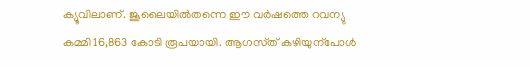ക്യൂവിലാണ്‌. ജൂലൈയിൽതന്നെ ഇ‍ൗ വർഷത്തെ റവന്യു കമ്മി 16,863 കോടി രൂപയായി. ആഗസ്‌ത്‌ കഴിയുന്പോൾ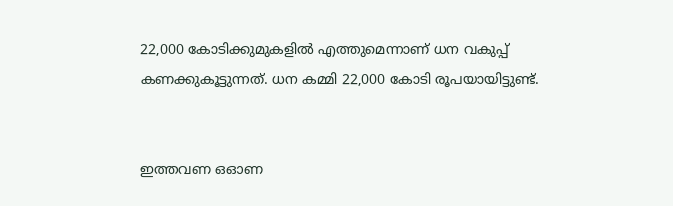22,000 കോടിക്കുമുകളിൽ എത്തുമെന്നാണ്‌ ധന വകുപ്പ്‌ കണക്കുകൂട്ടുന്നത്‌. ധന കമ്മി 22,000 കോടി രൂപയായിട്ടുണ്ട്‌.


ഇത്തവണ ഒഓണ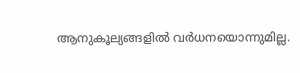ആനുക‍ൂല്യങ്ങളിൽ വർധനയൊന്നുമില്ല.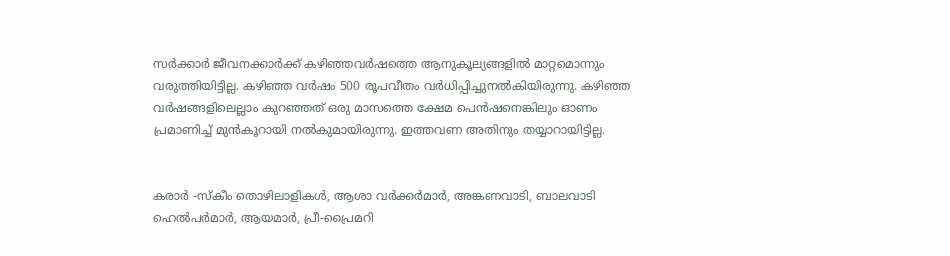സർക്കാർ ജീവനക്കാർക്ക് കഴിഞ്ഞവർഷത്തെ ആനുകൂല്യങ്ങളിൽ മാറ്റമൊന്നും വരുത്തിയിട്ടില്ല. കഴിഞ്ഞ വർഷം 500 രൂപവീതം വർധിപ്പിച്ചുനൽകിയിരുന്നു. കഴിഞ്ഞ വർഷങ്ങളിലെല്ലാം കുറഞ്ഞത്‌ ഒരു മാസത്തെ ക്ഷേമ പെൻഷനെങ്കിലും ഓണം പ്രമാണിച്ച്‌ മുൻകൂറായി നൽകുമായിരുന്നു. ഇത്തവണ അതിനും തയ്യാറായിട്ടില്ല.


കരാര്‍ -സ്കീം തൊഴിലാളികള്‍, ആശാ വര്‍ക്കര്‍മാർ, അങ്കണവാടി, ബാലവാടി ഹെല്‍പര്‍മാര്‍, ആയമാര്‍, പ്രീ-പ്രൈമറി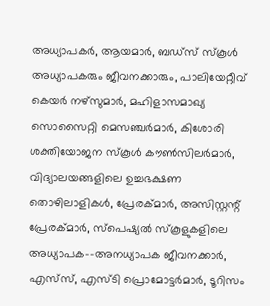അധ്യാപകര്‍, ആയമാര്‍, ബഡ്സ് സ്കൂള്‍ അധ്യാപകരും ജീവനക്കാരും, പാലിയേറ്റീവ് കെയര്‍ നഴ്സുമാര്‍, മഹിളാസമാഖ്യ സൊസൈറ്റി മെസഞ്ചര്‍മാര്‍, കിശോരി ശക്തിയോജന സ്കൂള്‍ കൗണ്‍സിലര്‍മാര്‍, വിദ്യാലയങ്ങളിലെ ഉച്ചഭക്ഷണ തൊഴിലാളികള്‍, പ്രേരക്‌മാര്‍, അസിസ്റ്റന്റ് പ്രേരക്‌മാര്‍, സ്പെഷ്യല്‍ സ്കൂളുകളിലെ അധ്യാപക-–അനധ്യാപക ജീവനക്കാര്‍, എസ്‌സ്‌, എസ്ടി പ്രൊമോട്ടര്‍മാര്‍, ടൂറിസം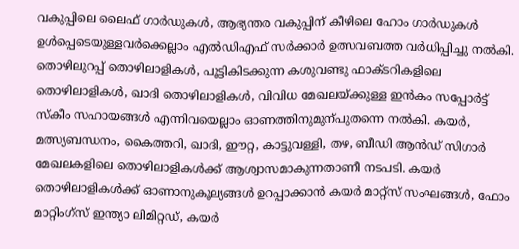വകുപ്പിലെ ലൈഫ് ഗാര്‍ഡുകള്‍, ആഭ്യന്തര വകുപ്പിന് കീഴിലെ ഹോം ഗാര്‍ഡുകള്‍ ഉള്‍പ്പെടെയുള്ളവര്‍ക്കെല്ലാം എൽഡിഎഫ്‌ സർക്കാർ ഉത്സവബത്ത വർധിപ്പിച്ചു നൽകി. തൊഴിലുറപ്പ്‌ തൊഴിലാളികൾ, പൂട്ടികിടക്കുന്ന കശുവണ്ടു ഫാക്ടറികളിലെ തൊഴിലാളികൾ, ഖാദി തൊഴിലാളികൾ, വിവിധ മേഖലയ്‌ക്കുള്ള ഇൻകം സപ്പോർട്ട്‌ സ്‌കീം സഹായങ്ങൾ എന്നിവയെല്ലാം ഓണത്തിനുമുന്പുതന്നെ നൽകി. കയർ, മത്സ്യബന്ധനം, കൈത്തറി, ഖാദി, ഈറ്റ, കാട്ടുവള്ളി, തഴ, ബീഡി ആൻഡ്‌ സിഗാർ മേഖലകളിലെ തൊഴിലാളികൾക്ക്‌ ആശ്വാസമാകുന്നതാണീ നടപടി. കയര്‍ തൊഴിലാളികൾക്ക്‌ ഓണാനുകൂല്യങ്ങൾ ഉറപ്പാക്കാൻ കയര്‍ മാറ്റ്സ് സംഘങ്ങള്‍, ഫോം മാറ്റിംഗ്സ് ഇന്ത്യാ ലിമിറ്റഡ്, കയര്‍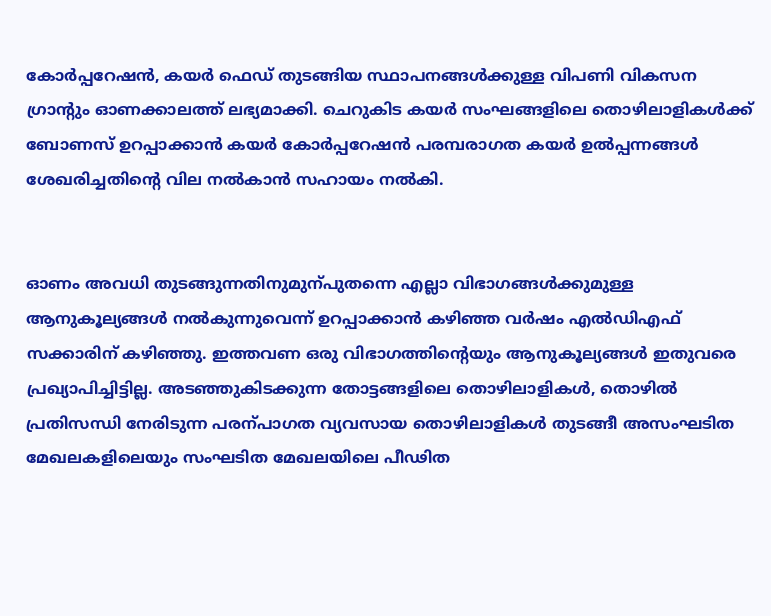കോര്‍പ്പറേഷന്‍, കയര്‍ ഫെഡ്‌ തുടങ്ങിയ സ്ഥാപനങ്ങൾക്കുള്ള വിപണി വികസന ഗ്രാന്റും ഓണക്കാലത്ത്‌ ലഭ്യമാക്കി. ചെറുകിട കയര്‍ സംഘങ്ങളിലെ തൊഴിലാളികള്‍ക്ക് ബോണസ് ഉറപ്പാക്കാന്‍ കയര്‍ കോര്‍പ്പറേഷന്‍ പരമ്പരാഗത കയര്‍ ഉല്‍പ്പന്നങ്ങള്‍ ശേഖരിച്ചതിന്റെ വില നല്‍കാന്‍ സഹായം നൽകി.


ഓണം അവധി തുടങ്ങുന്നതിനുമുന്പുതന്നെ എല്ലാ വിഭാഗങ്ങൾക്കുമുള്ള ആനുകൂല്യങ്ങൾ നൽകുന്നുവെന്ന്‌ ഉറപ്പാക്കാൻ കഴിഞ്ഞ വർഷം എൽഡിഎഫ്‌ സക്കാരിന്‌ കഴിഞ്ഞു. ഇത്തവണ ഒരു വിഭാഗത്തിന്റെയും ആനുകൂല്യങ്ങൾ ഇതുവരെ പ്രഖ്യാപിച്ചിട്ടില്ല. അടഞ്ഞുകിടക്കുന്ന തോട്ടങ്ങളിലെ തൊഴിലാളികൾ, തൊഴിൽ പ്രതിസന്ധി നേരിടുന്ന പരന്പാഗത വ്യവസായ തൊഴിലാളികൾ തുടങ്ങീ അസംഘടിത മേഖലകളിലെയും സംഘടിത മേഖലയിലെ പീഢിത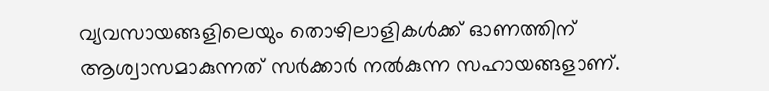വ്യവസായങ്ങളിലെയും തൊഴിലാളികൾക്ക്‌ ഓണത്തിന്‌ ആശ്വാസമാകുന്നത്‌ സർക്കാർ നൽകുന്ന സഹായങ്ങളാണ്‌.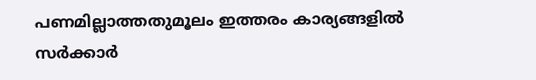പണമില്ലാത്തതുമൂലം ഇത്തരം കാര്യങ്ങളിൽ സർക്കാർ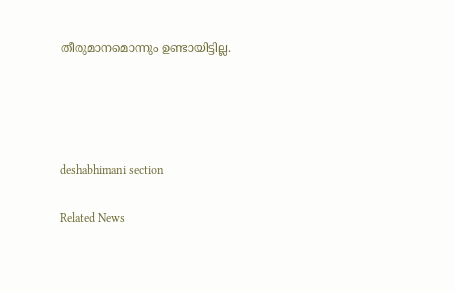തീരുമാനമൊന്നും ഉണ്ടായിട്ടില്ല.




deshabhimani section

Related News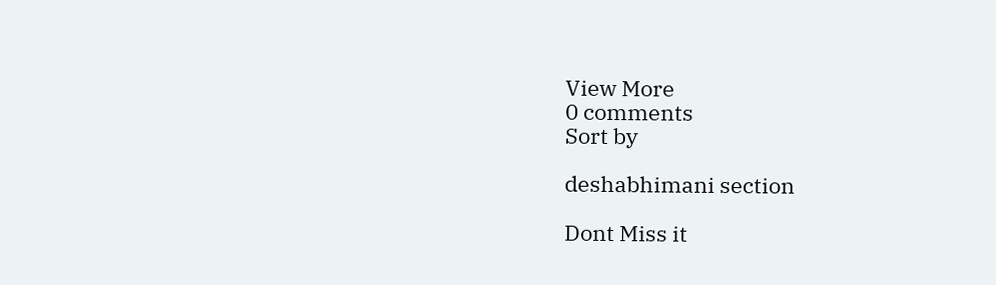View More
0 comments
Sort by

deshabhimani section

Dont Miss it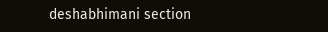deshabhimani section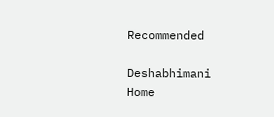Recommended

Deshabhimani
Home